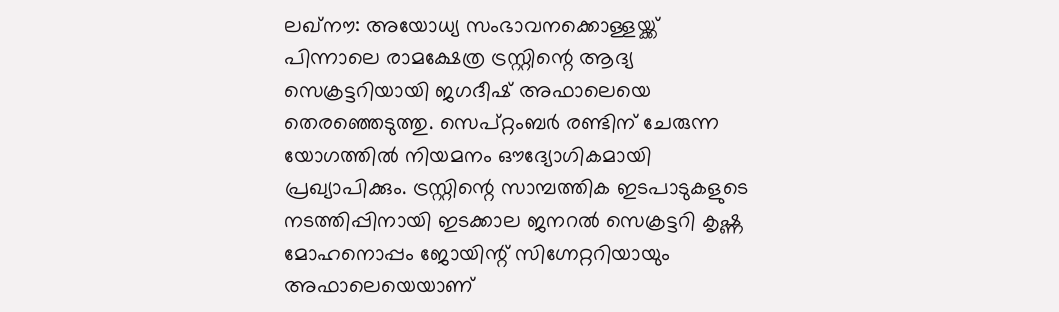ലഖ്നൗ: അയോധ്യ സംഭാവനക്കൊള്ളയ്ക്ക് പിന്നാലെ രാമക്ഷേത്ര ട്രസ്റ്റിന്റെ ആദ്യ സെക്രട്ടറിയായി ജഗദീഷ് അഫാലെയെ തെരഞ്ഞെടുത്തു. സെപ്റ്റംബർ രണ്ടിന് ചേരുന്ന യോഗത്തിൽ നിയമനം ഔദ്യോഗികമായി പ്രഖ്യാപിക്കും. ട്രസ്റ്റിന്റെ സാമ്പത്തിക ഇടപാടുകളുടെ നടത്തിപ്പിനായി ഇടക്കാല ജനറൽ സെക്രട്ടറി കൃഷ്ണ മോഹനൊപ്പം ജോയിന്റ് സിഗ്നേറ്ററിയായും അഫാലെയെയാണ്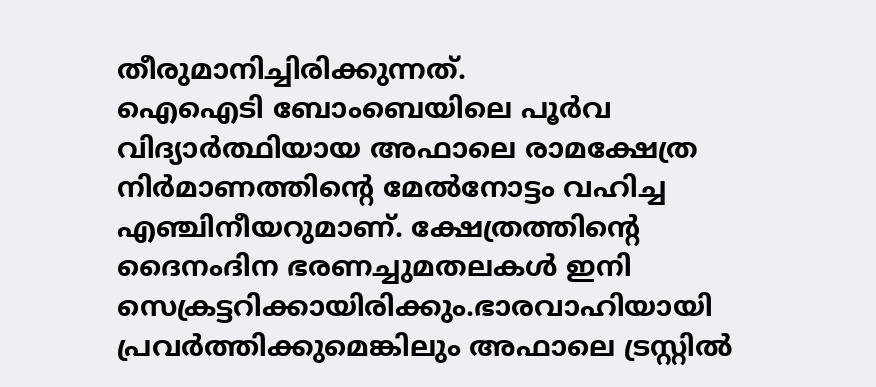തീരുമാനിച്ചിരിക്കുന്നത്.
ഐഐടി ബോംബെയിലെ പൂർവ വിദ്യാർത്ഥിയായ അഫാലെ രാമക്ഷേത്ര നിർമാണത്തിന്റെ മേൽനോട്ടം വഹിച്ച എഞ്ചിനീയറുമാണ്. ക്ഷേത്രത്തിന്റെ ദൈനംദിന ഭരണച്ചുമതലകൾ ഇനി സെക്രട്ടറിക്കായിരിക്കും.ഭാരവാഹിയായി പ്രവർത്തിക്കുമെങ്കിലും അഫാലെ ട്രസ്റ്റിൽ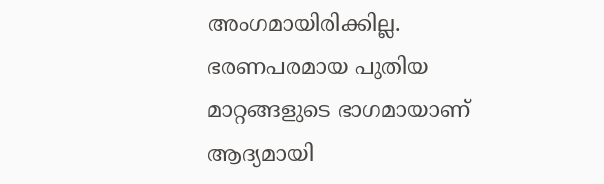അംഗമായിരിക്കില്ല. ഭരണപരമായ പുതിയ മാറ്റങ്ങളുടെ ഭാഗമായാണ് ആദ്യമായി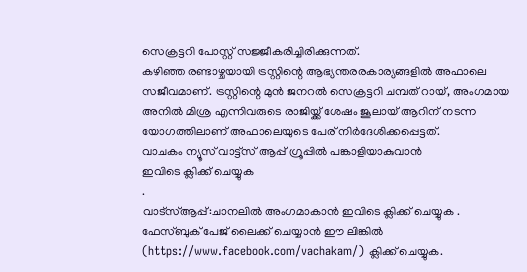സെക്രട്ടറി പോസ്റ്റ് സജ്ജീകരിച്ചിരിക്കുന്നത്.
കഴിഞ്ഞ രണ്ടാഴ്ചയായി ട്രസ്റ്റിന്റെ ആഭ്യന്തരരകാര്യങ്ങളിൽ അഫാലെ സജീവമാണ്. ട്രസ്റ്റിന്റെ മുൻ ജനറൽ സെക്രട്ടറി ചമ്പത് റായ്, അംഗമായ അനിൽ മിശ്ര എന്നിവരുടെ രാജിയ്ക്ക് ശേഷം ജൂലായ് ആറിന് നടന്ന യോഗത്തിലാണ് അഫാലെയുടെ പേര് നിർദേശിക്കപ്പെട്ടത്.
വാചകം ന്യൂസ് വാട്ട്സ് ആപ്പ് ഗ്രൂപ്പിൽ പങ്കാളിയാകുവാൻ
ഇവിടെ ക്ലിക്ക് ചെയ്യുക
.
വാട്സ്ആപ്പ്:ചാനലിൽ അംഗമാകാൻ ഇവിടെ ക്ലിക്ക് ചെയ്യുക .
ഫേസ്ബുക് പേജ് ലൈക്ക് ചെയ്യാൻ ഈ ലിങ്കിൽ (https://www.facebook.com/vachakam/) ക്ലിക്ക് ചെയ്യുക.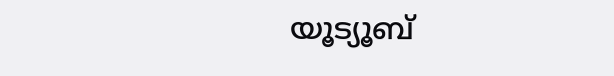യൂട്യൂബ്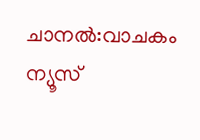ചാനൽ:വാചകം ന്യൂസ്